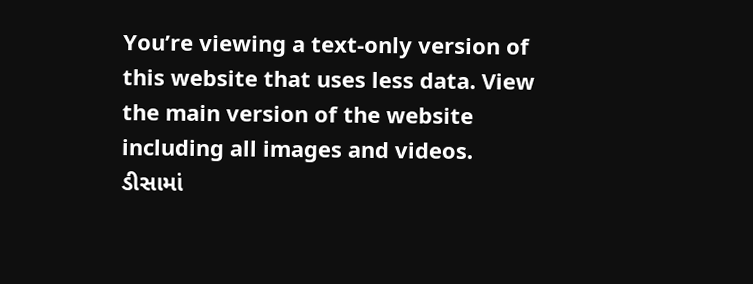You’re viewing a text-only version of this website that uses less data. View the main version of the website including all images and videos.
ડીસામાં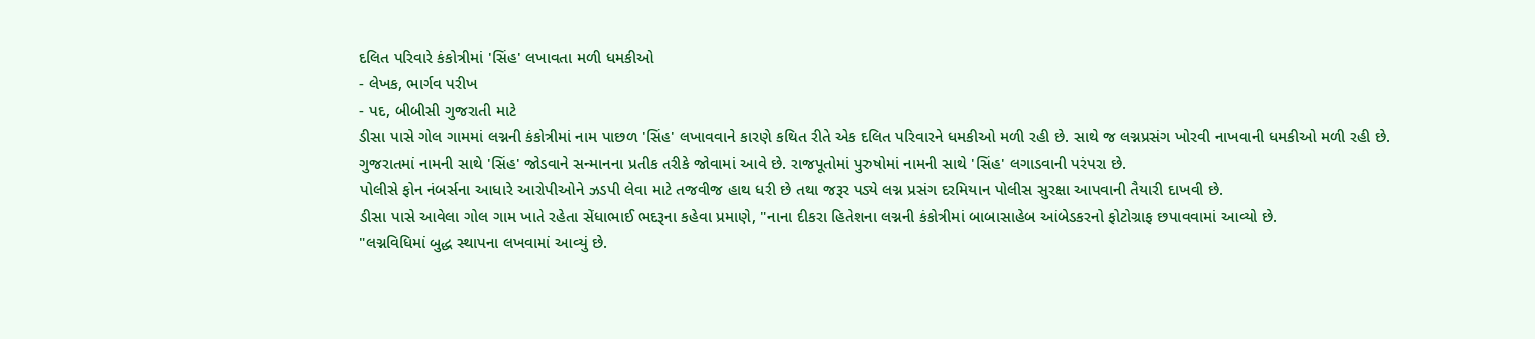દલિત પરિવારે કંકોત્રીમાં 'સિંહ' લખાવતા મળી ધમકીઓ
- લેખક, ભાર્ગવ પરીખ
- પદ, બીબીસી ગુજરાતી માટે
ડીસા પાસે ગોલ ગામમાં લગ્નની કંકોત્રીમાં નામ પાછળ 'સિંહ' લખાવવાને કારણે કથિત રીતે એક દલિત પરિવારને ધમકીઓ મળી રહી છે. સાથે જ લગ્નપ્રસંગ ખોરવી નાખવાની ધમકીઓ મળી રહી છે.
ગુજરાતમાં નામની સાથે 'સિંહ' જોડવાને સન્માનના પ્રતીક તરીકે જોવામાં આવે છે. રાજપૂતોમાં પુરુષોમાં નામની સાથે 'સિંહ' લગાડવાની પરંપરા છે.
પોલીસે ફોન નંબર્સના આધારે આરોપીઓને ઝડપી લેવા માટે તજવીજ હાથ ધરી છે તથા જરૂર પડ્યે લગ્ન પ્રસંગ દરમિયાન પોલીસ સુરક્ષા આપવાની તૈયારી દાખવી છે.
ડીસા પાસે આવેલા ગોલ ગામ ખાતે રહેતા સેંધાભાઈ ભદરૂના કહેવા પ્રમાણે, "નાના દીકરા હિતેશના લગ્નની કંકોત્રીમાં બાબાસાહેબ આંબેડકરનો ફોટોગ્રાફ છપાવવામાં આવ્યો છે.
"લગ્નવિધિમાં બુદ્ધ સ્થાપના લખવામાં આવ્યું છે.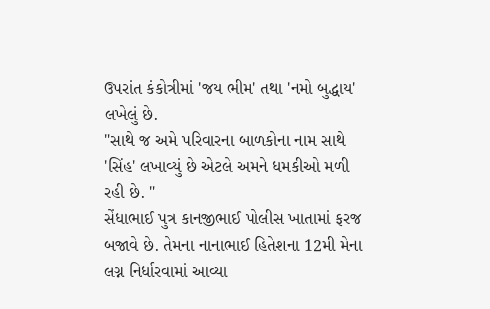ઉપરાંત કંકોત્રીમાં 'જય ભીમ' તથા 'નમો બુદ્ધાય' લખેલું છે.
"સાથે જ અમે પરિવારના બાળકોના નામ સાથે 'સિંહ' લખાવ્યું છે એટલે અમને ધમકીઓ મળી રહી છે. "
સેંધાભાઈ પુત્ર કાનજીભાઈ પોલીસ ખાતામાં ફરજ બજાવે છે. તેમના નાનાભાઈ હિતેશના 12મી મેના લગ્ન નિર્ધારવામાં આવ્યા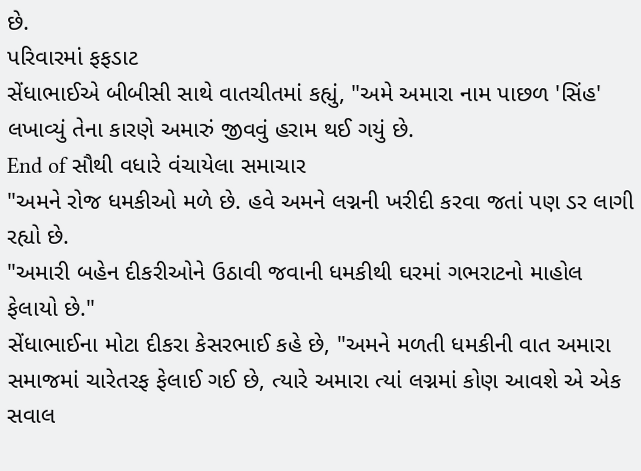છે.
પરિવારમાં ફફડાટ
સેંધાભાઈએ બીબીસી સાથે વાતચીતમાં કહ્યું, "અમે અમારા નામ પાછળ 'સિંહ' લખાવ્યું તેના કારણે અમારું જીવવું હરામ થઈ ગયું છે.
End of સૌથી વધારે વંચાયેલા સમાચાર
"અમને રોજ ધમકીઓ મળે છે. હવે અમને લગ્નની ખરીદી કરવા જતાં પણ ડર લાગી રહ્યો છે.
"અમારી બહેન દીકરીઓને ઉઠાવી જવાની ધમકીથી ઘરમાં ગભરાટનો માહોલ ફેલાયો છે."
સેંધાભાઈના મોટા દીકરા કેસરભાઈ કહે છે, "અમને મળતી ધમકીની વાત અમારા સમાજમાં ચારેતરફ ફેલાઈ ગઈ છે, ત્યારે અમારા ત્યાં લગ્નમાં કોણ આવશે એ એક સવાલ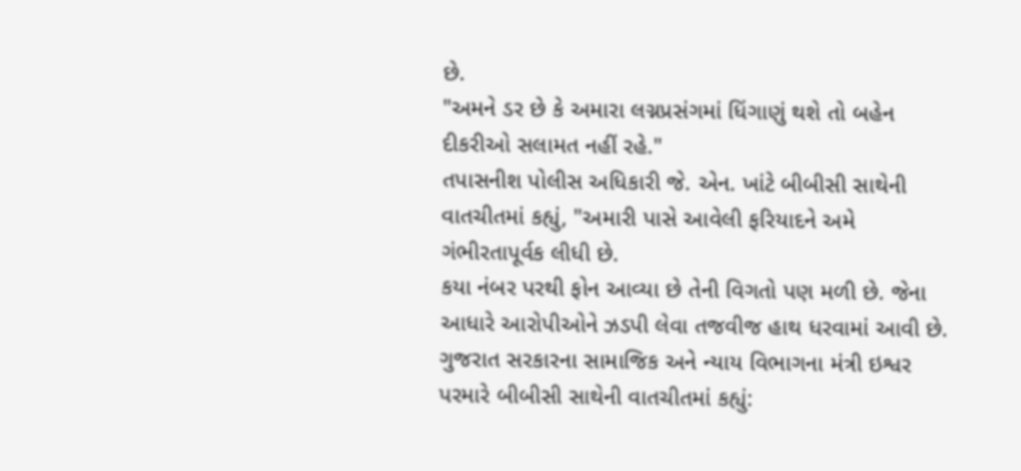છે.
"અમને ડર છે કે અમારા લગ્નપ્રસંગમાં ધિંગાણું થશે તો બહેન દીકરીઓ સલામત નહીં રહે."
તપાસનીશ પોલીસ અધિકારી જે. એન. ખાંટે બીબીસી સાથેની વાતચીતમાં કહ્યું, "અમારી પાસે આવેલી ફરિયાદને અમે ગંભીરતાપૂર્વક લીધી છે.
કયા નંબર પરથી ફોન આવ્યા છે તેની વિગતો પણ મળી છે. જેના આધારે આરોપીઓને ઝડપી લેવા તજવીજ હાથ ધરવામાં આવી છે.
ગુજરાત સરકારના સામાજિક અને ન્યાય વિભાગના મંત્રી ઇશ્વર પરમારે બીબીસી સાથેની વાતચીતમાં કહ્યું: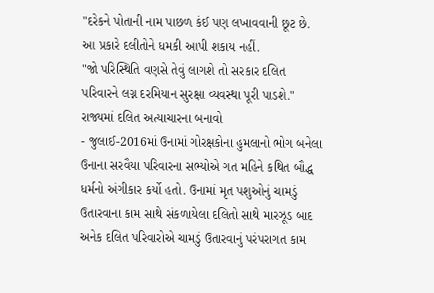"દરેકને પોતાની નામ પાછળ કંઈ પણ લખાવવાની છૂટ છે. આ પ્રકારે દલીતોને ધમકી આપી શકાય નહીં.
"જો પરિસ્થિતિ વણસે તેવું લાગશે તો સરકાર દલિત પરિવારને લગ્ન દરમિયાન સુરક્ષા વ્યવસ્થા પૂરી પાડશે."
રાજ્યમાં દલિત અત્યાચારના બનાવો
- જુલાઈ-2016માં ઉનામાં ગોરક્ષકોના હુમલાનો ભોગ બનેલા ઉનાના સરવૈયા પરિવારના સભ્યોએ ગત મહિને કથિત બૌદ્ધ ધર્મનો અંગીકાર કર્યો હતો. ઉનામાં મૃત પશુઓનું ચામડું ઉતારવાના કામ સાથે સંકળાયેલા દલિતો સાથે મારઝૂડ બાદ અનેક દલિત પરિવારોએ ચામડું ઉતારવાનું પરંપરાગત કામ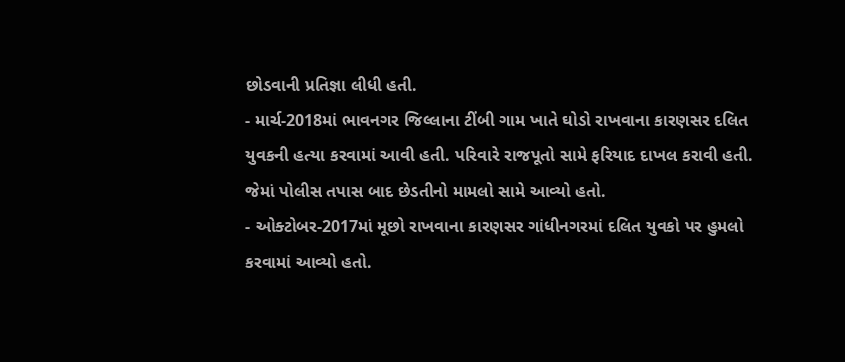છોડવાની પ્રતિજ્ઞા લીધી હતી.
- માર્ચ-2018માં ભાવનગર જિલ્લાના ટીંબી ગામ ખાતે ઘોડો રાખવાના કારણસર દલિત યુવકની હત્યા કરવામાં આવી હતી. પરિવારે રાજપૂતો સામે ફરિયાદ દાખલ કરાવી હતી. જેમાં પોલીસ તપાસ બાદ છેડતીનો મામલો સામે આવ્યો હતો.
- ઓક્ટોબર-2017માં મૂછો રાખવાના કારણસર ગાંધીનગરમાં દલિત યુવકો પર હુમલો કરવામાં આવ્યો હતો.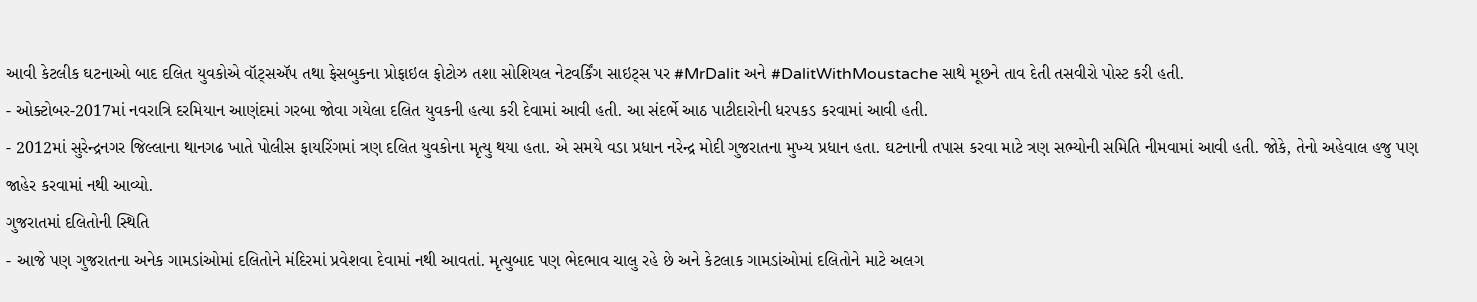આવી કેટલીક ઘટનાઓ બાદ દલિત યુવકોએ વૉટ્સઍપ તથા ફેસબુકના પ્રોફાઇલ ફોટોઝ તશા સોશિયલ નેટવર્કિંગ સાઇટ્સ પર #MrDalit અને #DalitWithMoustache સાથે મૂછને તાવ દેતી તસવીરો પોસ્ટ કરી હતી.
- ઓક્ટોબર-2017માં નવરાત્રિ દરમિયાન આણંદમાં ગરબા જોવા ગયેલા દલિત યુવકની હત્યા કરી દેવામાં આવી હતી. આ સંદર્ભે આઠ પાટીદારોની ધરપકડ કરવામાં આવી હતી.
- 2012માં સુરેન્દ્રનગર જિલ્લાના થાનગઢ ખાતે પોલીસ ફાયરિંગમાં ત્રણ દલિત યુવકોના મૃત્યુ થયા હતા. એ સમયે વડા પ્રધાન નરેન્દ્ર મોદી ગુજરાતના મુખ્ય પ્રધાન હતા. ઘટનાની તપાસ કરવા માટે ત્રણ સભ્યોની સમિતિ નીમવામાં આવી હતી. જોકે, તેનો અહેવાલ હજુ પણ જાહેર કરવામાં નથી આવ્યો.
ગુજરાતમાં દલિતોની સ્થિતિ
- આજે પણ ગુજરાતના અનેક ગામડાંઓમાં દલિતોને મંદિરમાં પ્રવેશવા દેવામાં નથી આવતાં. મૃત્યુબાદ પણ ભેદભાવ ચાલુ રહે છે અને કેટલાક ગામડાંઓમાં દલિતોને માટે અલગ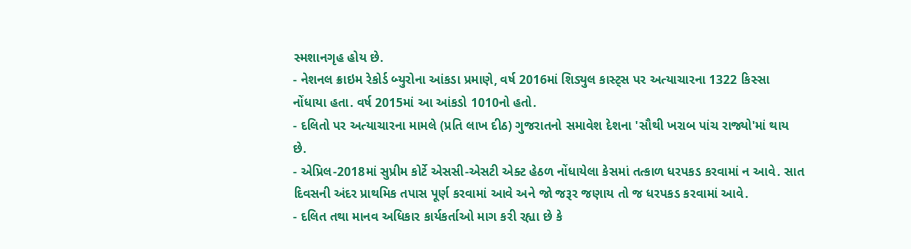સ્મશાનગૃહ હોય છે.
- નેશનલ ક્રાઇમ રેકોર્ડ બ્યુરોના આંકડા પ્રમાણે, વર્ષ 2016માં શિડ્યુલ કાસ્ટ્સ પર અત્યાચારના 1322 કિસ્સા નોંધાયા હતા. વર્ષ 2015માં આ આંકડો 1010નો હતો.
- દલિતો પર અત્યાચારના મામલે (પ્રતિ લાખ દીઠ) ગુજરાતનો સમાવેશ દેશના 'સૌથી ખરાબ પાંચ રાજ્યો'માં થાય છે.
- એપ્રિલ-2018માં સુપ્રીમ કોર્ટે એસસી-એસટી એક્ટ હેઠળ નોંધાયેલા કેસમાં તત્કાળ ધરપકડ કરવામાં ન આવે. સાત દિવસની અંદર પ્રાથમિક તપાસ પૂર્ણ કરવામાં આવે અને જો જરૂર જણાય તો જ ધરપકડ કરવામાં આવે.
- દલિત તથા માનવ અધિકાર કાર્યકર્તાઓ માગ કરી રહ્યા છે કે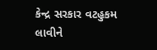કેન્દ્ર સરકાર વટહુકમ લાવીને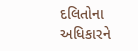દલિતોના અધિકારને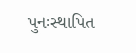પુનઃસ્થાપિત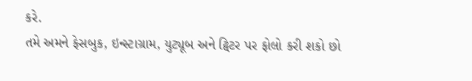કરે.
તમે અમને ફેસબુક, ઇન્સ્ટાગ્રામ, યુટ્યૂબ અને ટ્વિટર પર ફોલો કરી શકો છો